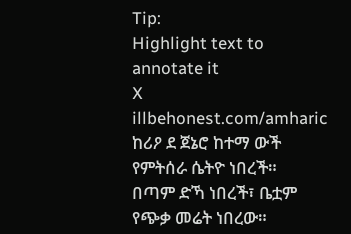Tip:
Highlight text to annotate it
X
illbehonest.com/amharic
ከሪዖ ደ ጀኔሮ ከተማ ውች የምትሰራ ሴትዮ ነበረች።
በጣም ድኻ ነበረች፣ ቤቷም የጭቃ መሬት ነበረው።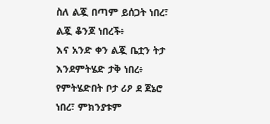ስለ ልጇ በጣም ይሰጋት ነበረ፣ ልጇ ቆንጆ ነበረች፥
እና አንድ ቀን ልጇ ቤቷን ትታ እንደምትሄድ ታቅ ነበረ፥
የምትሄድበት ቦታ ሪዖ ደ ጀኔሮ ነበረ፣ ምክንያቱም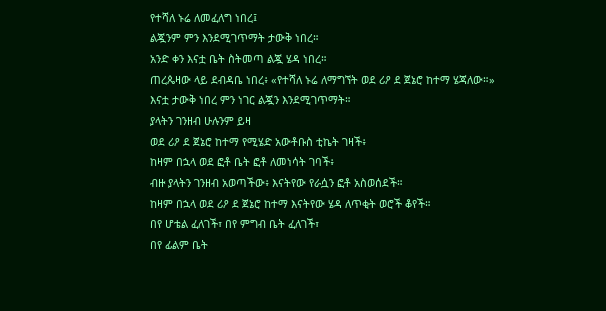የተሻለ ኑሬ ለመፈለግ ነበረ፤
ልጇንም ምን እንደሚገጥማት ታውቅ ነበረ።
አንድ ቀን እናቷ ቤት ስትመጣ ልጇ ሄዳ ነበረ።
ጠረጴዛው ላይ ደብዳቤ ነበረ፥ «የተሻለ ኑሬ ለማግኘት ወደ ሪዖ ደ ጀኔሮ ከተማ ሄጃለው።»
እናቷ ታውቅ ነበረ ምን ነገር ልጇን እንደሚገጥማት።
ያላትን ገንዘብ ሁሉንም ይዛ
ወደ ሪዖ ደ ጀኔሮ ከተማ የሚሄድ አውቶቡስ ቲኬት ገዛች፥
ከዛም በኋላ ወደ ፎቶ ቤት ፎቶ ለመነሳት ገባች፥
ብዙ ያላትን ገንዘብ አወጣችው፥ እናትየው የራሷን ፎቶ አስወሰደች።
ከዛም በኋላ ወደ ሪዖ ደ ጀኔሮ ከተማ እናትየው ሄዳ ለጥቂት ወሮች ቆየች።
በየ ሆቴል ፈለገች፣ በየ ምግብ ቤት ፈለገች፣
በየ ፊልም ቤት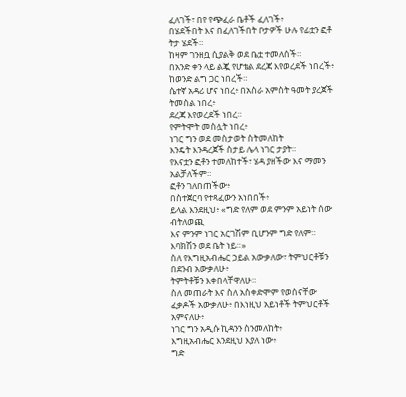ፈለገች፣ በየ የጭፈራ ቤቶች ፈለገች፥
በሄደችበት እና በፈለገችበት ቦታዎች ሁሉ የፊቷን ፎቶ ትታ ሄደች።
ከዛም ገንዘቧ ሲያልቅ ወደ ቤቷ ተመለሰች።
በአንድ ቀን ላይ ልጇ የሆቴል ደረጃ እየወረደች ነበረች፥
ከወንድ ልግ ጋር ነበረች።
ሴተኛ አዳሪ ሆና ነበረ፥ በአስራ አምስት ዓመት ያረጀች ትመስል ነበረ፥
ደረጃ እየወረደች ነበረ።
የምትሞት መስሏት ነበረ፥
ነገር ግን ወደ መስታወት ስትመለከት
እንዴት እንዳረጀች ስታይ ሌላ ነገር ታያት።
የእናቷን ፎቶን ተመለከተች፣ ሄዳ ያዘችው እና ማመን አልቻለችም።
ፎቶን ገለበጠችው፥
በስተጀርባ የተጻፈውን አነበበች፥
ይላል እንደዚህ፥ «ግድ የለም ወደ ምንም አይነት ሰው ብትለወጪ
እና ምንም ነገር አርገሽም ቢሆንም ግድ የለም። እባክሽን ወደ ቤት ነይ።»
ስለ የእግዚአብሔር ኃይል አውቃለው፣ ትምህርቶቹን በደንብ አውቃለሁ፥
ትምትቶቹን እቀበላቸዋለሁ።
ስለ መጠራት እና ስለ አስቀድሞም የወሰናቸው ፈቃዶች አውቃለሁ፥ በእነዚህ አይነቶች ትምህርቶች አምናለሁ፥
ነገር ግን አዲሱ ኪዳንን ስንመለከት፥
እግዚአብሔር እንደዚህ እያለ ነው፥
ግድ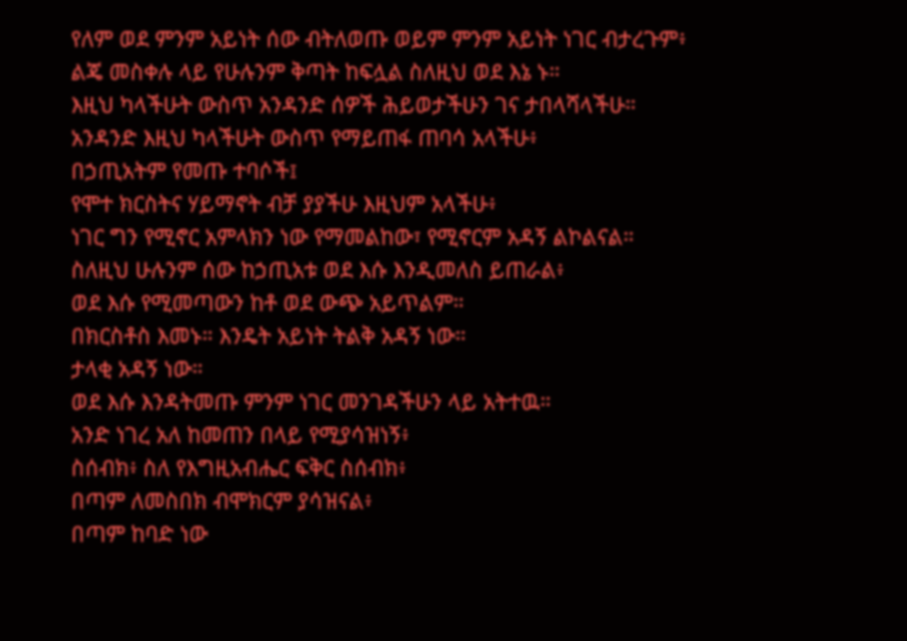የለም ወደ ምንም አይነት ሰው ብትለወጡ ወይም ምንም አይነት ነገር ብታረጉም፥
ልጄ መስቀሉ ላይ የሁሉንም ቅጣት ከፍሏል ስለዚህ ወደ እኔ ኑ።
እዚህ ካላችሁት ውስጥ አንዳንድ ሰዎች ሕይወታችሁን ገና ታበላሻላችሁ።
አንዳንድ እዚህ ካላችሁት ውስጥ የማይጠፋ ጠባሳ አላችሁ፥
በኃጢአትም የመጡ ተባሶች፤
የሞተ ክርስትና ሃይማኖት ብቻ ያያችሁ እዚህም አላችሁ፥
ነገር ግን የሚኖር አምላክን ነው የማመልከው፣ የሚኖርም አዳኝ ልኮልናል።
ስለዚህ ሁሉንም ሰው ከኃጢአቱ ወደ እሱ እንዲመለስ ይጠራል፥
ወደ እሱ የሚመጣውን ከቶ ወደ ውጭ አይጥልም።
በክርስቶስ እመኑ። እንዴት አይነት ትልቅ አዳኝ ነው።
ታላቂ አዳኝ ነው።
ወደ እሱ እንዳትመጡ ምንም ነገር መንገዳችሁን ላይ አትተዉ።
አንድ ነገረ አለ ከመጠን በላይ የሚያሳዝነኝ፥
ስሰብክ፥ ስለ የእግዚአብሔር ፍቅር ስሰብክ፥
በጣም ለመስበክ ብሞክርም ያሳዝናል፥
በጣም ከባድ ነው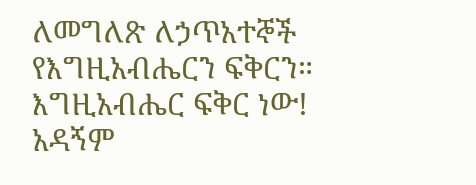ለመግለጽ ለኃጥአተኞች የእግዚአብሔርን ፍቅርን።
እግዚአብሔር ፍቅር ነው!
አዳኝም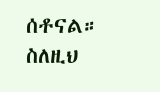ሰቶናል።
ስለዚህ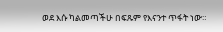ወደ እሱ ካልመጣችሁ በፍጹም የእናንተ ጥፋት ነው።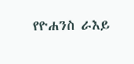የዮሐንስ ራእይ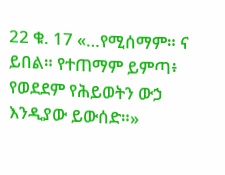22 ቁ. 17 «…የሚሰማም። ና ይበል። የተጠማም ይምጣ፥ የወደደም የሕይወትን ውኃ እንዲያው ይውሰድ።»